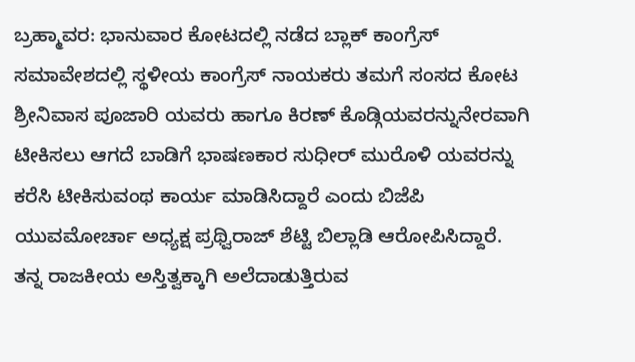ಬ್ರಹ್ಮಾವರ: ಭಾನುವಾರ ಕೋಟದಲ್ಲಿ ನಡೆದ ಬ್ಲಾಕ್ ಕಾಂಗ್ರೆಸ್ ಸಮಾವೇಶದಲ್ಲಿ ಸ್ಥಳೀಯ ಕಾಂಗ್ರೆಸ್ ನಾಯಕರು ತಮಗೆ ಸಂಸದ ಕೋಟ ಶ್ರೀನಿವಾಸ ಪೂಜಾರಿ ಯವರು ಹಾಗೂ ಕಿರಣ್ ಕೊಡ್ಗಿಯವರನ್ನುನೇರವಾಗಿ ಟೀಕಿಸಲು ಆಗದೆ ಬಾಡಿಗೆ ಭಾಷಣಕಾರ ಸುಧೀರ್ ಮುರೊಳಿ ಯವರನ್ನು ಕರೆಸಿ ಟೀಕಿಸುವಂಥ ಕಾರ್ಯ ಮಾಡಿಸಿದ್ದಾರೆ ಎಂದು ಬಿಜೆಪಿ ಯುವಮೋರ್ಚಾ ಅಧ್ಯಕ್ಷ ಪ್ರಥ್ವಿರಾಜ್ ಶೆಟ್ಟಿ ಬಿಲ್ಲಾಡಿ ಆರೋಪಿಸಿದ್ದಾರೆ.
ತನ್ನ ರಾಜಕೀಯ ಅಸ್ತಿತ್ವಕ್ಕಾಗಿ ಅಲೆದಾಡುತ್ತಿರುವ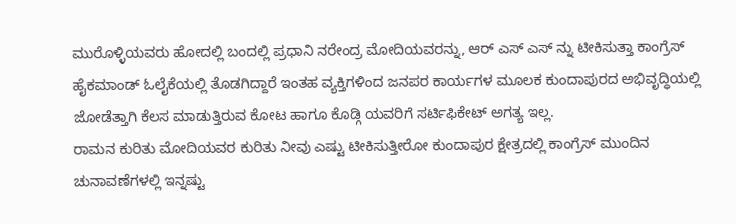ಮುರೊಳ್ಳಿಯವರು ಹೋದಲ್ಲಿ ಬಂದಲ್ಲಿ ಪ್ರಧಾನಿ ನರೇಂದ್ರ ಮೋದಿಯವರನ್ನು, ಆರ್ ಎಸ್ ಎಸ್ ನ್ನು ಟೀಕಿಸುತ್ತಾ ಕಾಂಗ್ರೆಸ್ ಹೈಕಮಾಂಡ್ ಓಲೈಕೆಯಲ್ಲಿ ತೊಡಗಿದ್ದಾರೆ ಇಂತಹ ವ್ಯಕ್ತಿಗಳಿಂದ ಜನಪರ ಕಾರ್ಯಗಳ ಮೂಲಕ ಕುಂದಾಪುರದ ಅಭಿವೃದ್ಧಿಯಲ್ಲಿ ಜೋಡೆತ್ತಾಗಿ ಕೆಲಸ ಮಾಡುತ್ತಿರುವ ಕೋಟ ಹಾಗೂ ಕೊಡ್ಗಿ ಯವರಿಗೆ ಸರ್ಟಿಫಿಕೇಟ್ ಅಗತ್ಯ ಇಲ್ಲ.
ರಾಮನ ಕುರಿತು ಮೋದಿಯವರ ಕುರಿತು ನೀವು ಎಷ್ಟು ಟೀಕಿಸುತ್ತೀರೋ ಕುಂದಾಪುರ ಕ್ಷೇತ್ರದಲ್ಲಿ ಕಾಂಗ್ರೆಸ್ ಮುಂದಿನ ಚುನಾವಣೆಗಳಲ್ಲಿ ಇನ್ನಷ್ಟು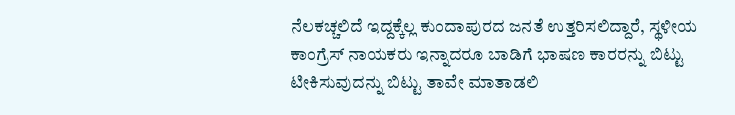ನೆಲಕಚ್ಚಲಿದೆ ಇದ್ದಕ್ಕೆಲ್ಲ ಕುಂದಾಪುರದ ಜನತೆ ಉತ್ತರಿಸಲಿದ್ದಾರೆ, ಸ್ಥಳೀಯ ಕಾಂಗ್ರೆಸ್ ನಾಯಕರು ಇನ್ನಾದರೂ ಬಾಡಿಗೆ ಭಾಷಣ ಕಾರರನ್ನು ಬಿಟ್ಟು ಟೀಕಿಸುವುದನ್ನು ಬಿಟ್ಟು ತಾವೇ ಮಾತಾಡಲಿ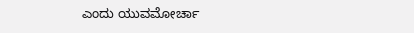ಎಂದು ಯುವಮೋರ್ಚಾ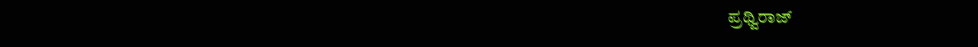ಪ್ರಥ್ವಿರಾಜ್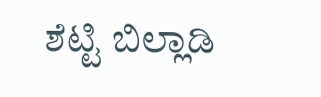ಶೆಟ್ಟಿ ಬಿಲ್ಲಾಡಿ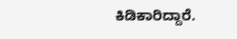ಕಿಡಿಕಾರಿದ್ದಾರೆ.